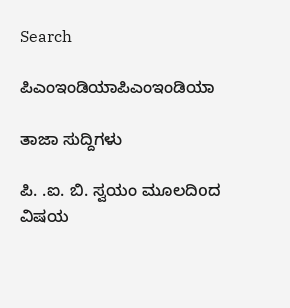Search

ಪಿಎಂಇಂಡಿಯಾಪಿಎಂಇಂಡಿಯಾ

ತಾಜಾ ಸುದ್ದಿಗಳು

ಪಿ. .ಐ. ಬಿ. ಸ್ವಯಂ ಮೂಲದಿoದ ವಿಷಯ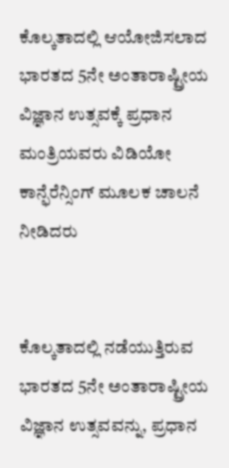ಕೊಲ್ಕತಾದಲ್ಲಿ ಆಯೋಜಿಸಲಾದ ಭಾರತದ 5ನೇ ಅಂತಾರಾಷ್ಟ್ರೀಯ ವಿಜ್ಞಾನ ಉತ್ಸವಕ್ಕೆ ಪ್ರಧಾನ ಮಂತ್ರಿಯವರು ವಿಡಿಯೋ ಕಾನ್ಫೆರೆನ್ಸಿಂಗ್ ಮೂಲಕ ಚಾಲನೆ ನೀಡಿದರು


ಕೊಲ್ಕತಾದಲ್ಲಿ ನಡೆಯುತ್ತಿರುವ ಭಾರತದ 5ನೇ ಅಂತಾರಾಷ್ಟ್ರೀಯ ವಿಜ್ಞಾನ ಉತ್ಸವವನ್ನು, ಪ್ರಧಾನ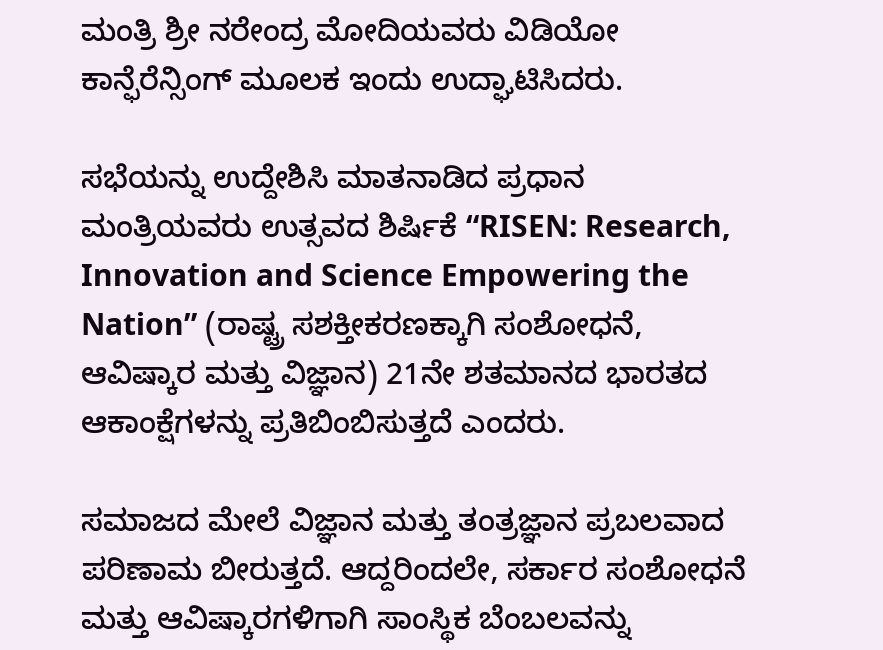ಮಂತ್ರಿ ಶ್ರೀ ನರೇಂದ್ರ ಮೋದಿಯವರು ವಿಡಿಯೋ ಕಾನ್ಫೆರೆನ್ಸಿಂಗ್ ಮೂಲಕ ಇಂದು ಉದ್ಘಾಟಿಸಿದರು.

ಸಭೆಯನ್ನು ಉದ್ದೇಶಿಸಿ ಮಾತನಾಡಿದ ಪ್ರಧಾನ ಮಂತ್ರಿಯವರು ಉತ್ಸವದ ಶಿರ್ಷಿಕೆ “RISEN: Research, Innovation and Science Empowering the Nation” (ರಾಷ್ಟ್ರ ಸಶಕ್ತೀಕರಣಕ್ಕಾಗಿ ಸಂಶೋಧನೆ, ಆವಿಷ್ಕಾರ ಮತ್ತು ವಿಜ್ಞಾನ) 21ನೇ ಶತಮಾನದ ಭಾರತದ ಆಕಾಂಕ್ಷೆಗಳನ್ನು ಪ್ರತಿಬಿಂಬಿಸುತ್ತದೆ ಎಂದರು.

ಸಮಾಜದ ಮೇಲೆ ವಿಜ್ಞಾನ ಮತ್ತು ತಂತ್ರಜ್ಞಾನ ಪ್ರಬಲವಾದ ಪರಿಣಾಮ ಬೀರುತ್ತದೆ. ಆದ್ದರಿಂದಲೇ, ಸರ್ಕಾರ ಸಂಶೋಧನೆ ಮತ್ತು ಆವಿಷ್ಕಾರಗಳಿಗಾಗಿ ಸಾಂಸ್ಥಿಕ ಬೆಂಬಲವನ್ನು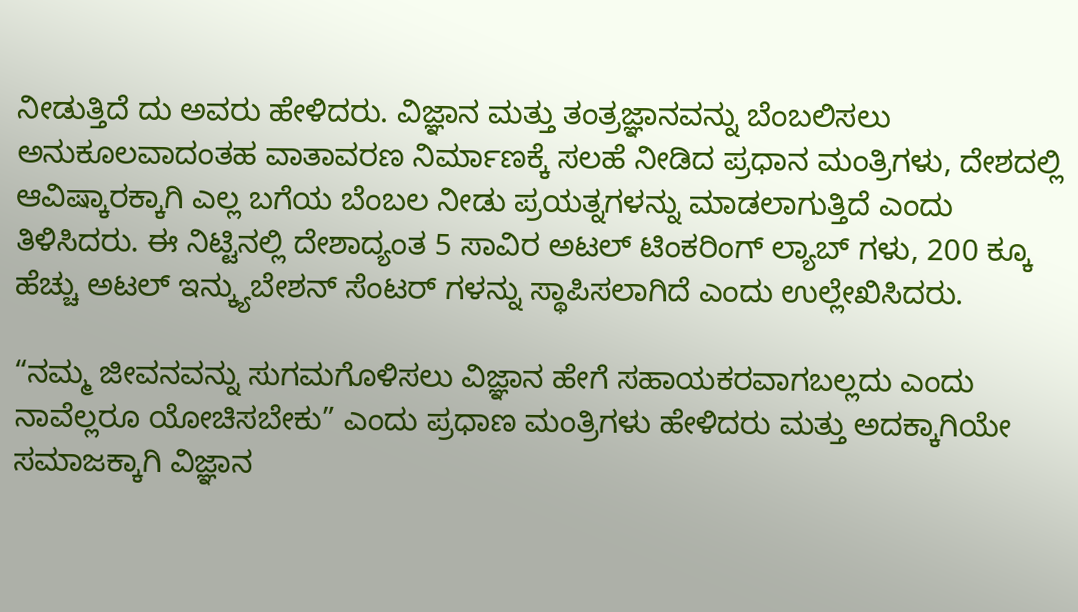ನೀಡುತ್ತಿದೆ ದು ಅವರು ಹೇಳಿದರು. ವಿಜ್ಞಾನ ಮತ್ತು ತಂತ್ರಜ್ಞಾನವನ್ನು ಬೆಂಬಲಿಸಲು ಅನುಕೂಲವಾದಂತಹ ವಾತಾವರಣ ನಿರ್ಮಾಣಕ್ಕೆ ಸಲಹೆ ನೀಡಿದ ಪ್ರಧಾನ ಮಂತ್ರಿಗಳು, ದೇಶದಲ್ಲಿ ಆವಿಷ್ಕಾರಕ್ಕಾಗಿ ಎಲ್ಲ ಬಗೆಯ ಬೆಂಬಲ ನೀಡು ಪ್ರಯತ್ನಗಳನ್ನು ಮಾಡಲಾಗುತ್ತಿದೆ ಎಂದು ತಿಳಿಸಿದರು. ಈ ನಿಟ್ಟಿನಲ್ಲಿ ದೇಶಾದ್ಯಂತ 5 ಸಾವಿರ ಅಟಲ್ ಟಿಂಕರಿಂಗ್ ಲ್ಯಾಬ್ ಗಳು, 200 ಕ್ಕೂ ಹೆಚ್ಚು ಅಟಲ್ ಇನ್ಕ್ಯುಬೇಶನ್ ಸೆಂಟರ್ ಗಳನ್ನು ಸ್ಥಾಪಿಸಲಾಗಿದೆ ಎಂದು ಉಲ್ಲೇಖಿಸಿದರು.

“ನಮ್ಮ ಜೀವನವನ್ನು ಸುಗಮಗೊಳಿಸಲು ವಿಜ್ಞಾನ ಹೇಗೆ ಸಹಾಯಕರವಾಗಬಲ್ಲದು ಎಂದು ನಾವೆಲ್ಲರೂ ಯೋಚಿಸಬೇಕು” ಎಂದು ಪ್ರಧಾಣ ಮಂತ್ರಿಗಳು ಹೇಳಿದರು ಮತ್ತು ಅದಕ್ಕಾಗಿಯೇ ಸಮಾಜಕ್ಕಾಗಿ ವಿಜ್ಞಾನ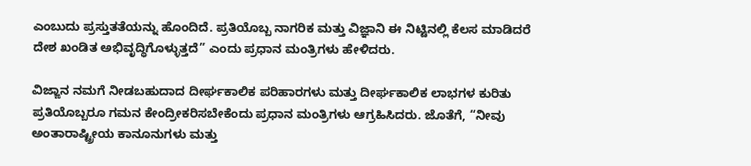ಎಂಬುದು ಪ್ರಸ್ತುತತೆಯನ್ನು ಹೊಂದಿದೆ. ಪ್ರತಿಯೊಬ್ಬ ನಾಗರಿಕ ಮತ್ತು ವಿಜ್ಞಾನಿ ಈ ನಿಟ್ಟಿನಲ್ಲಿ ಕೆಲಸ ಮಾಡಿದರೆ ದೇಶ ಖಂಡಿತ ಅಭಿವೃದ್ಧಿಗೊಳ್ಳುತ್ತದೆ” ಎಂದು ಪ್ರಧಾನ ಮಂತ್ರಿಗಳು ಹೇಳಿದರು.

ವಿಜ್ಙಾನ ನಮಗೆ ನೀಡಬಹುದಾದ ದೀರ್ಘಕಾಲಿಕ ಪರಿಹಾರಗಳು ಮತ್ತು ದೀರ್ಘಕಾಲಿಕ ಲಾಭಗಳ ಕುರಿತು ಪ್ರತಿಯೊಬ್ಬರೂ ಗಮನ ಕೇಂದ್ರೀಕರಿಸಬೇಕೆಂದು ಪ್ರಧಾನ ಮಂತ್ರಿಗಳು ಆಗ್ರಹಿಸಿದರು. ಜೊತೆಗೆ, “ನೀವು ಅಂತಾರಾಷ್ಟ್ರೀಯ ಕಾನೂನುಗಳು ಮತ್ತು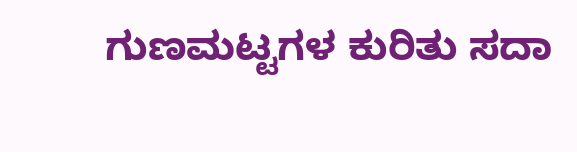ಗುಣಮಟ್ಟಗಳ ಕುರಿತು ಸದಾ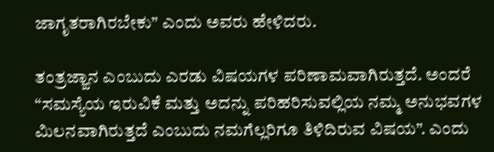ಜಾಗೃತರಾಗಿರಬೇಕು” ಎಂದು ಅವರು ಹೇಳಿದರು.

ತಂತ್ರಜ್ಙಾನ ಎಂಬುದು ಎರಡು ವಿಷಯಗಳ ಪರಿಣಾಮವಾಗಿರುತ್ತದೆ. ಅಂದರೆ “ಸಮಸ್ಯೆಯ ಇರುವಿಕೆ ಮತ್ತು ಅದನ್ನು ಪರಿಹರಿಸುವಲ್ಲಿಯ ನಮ್ಮ ಅನುಭವಗಳ ಮಿಲನವಾಗಿರುತ್ತದೆ ಎಂಬುದು ನಮಗೆಲ್ಲರಿಗೂ ತಿಳಿದಿರುವ ವಿಷಯ”. ಎಂದು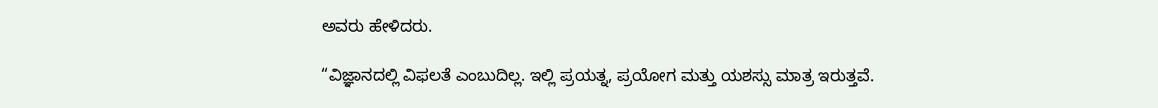ಅವರು ಹೇಳಿದರು.

“ವಿಜ್ಞಾನದಲ್ಲಿ ವಿಫಲತೆ ಎಂಬುದಿಲ್ಲ. ಇಲ್ಲಿ ಪ್ರಯತ್ನ, ಪ್ರಯೋಗ ಮತ್ತು ಯಶಸ್ಸು ಮಾತ್ರ ಇರುತ್ತವೆ.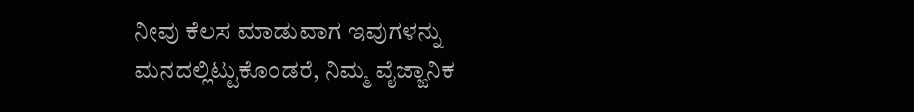ನೀವು ಕೆಲಸ ಮಾಡುವಾಗ ಇವುಗಳನ್ನು ಮನದಲ್ಲಿಟ್ಟುಕೊಂಡರೆ, ನಿಮ್ಮ ವೈಜ್ಙಾನಿಕ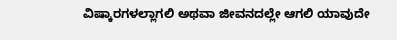ವಿಷ್ಕಾರಗಳಲ್ಲಾಗಲಿ ಅಥವಾ ಜೀವನದಲ್ಲೇ ಆಗಲಿ ಯಾವುದೇ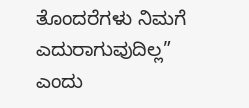ತೊಂದರೆಗಳು ನಿಮಗೆ ಎದುರಾಗುವುದಿಲ್ಲ” ಎಂದು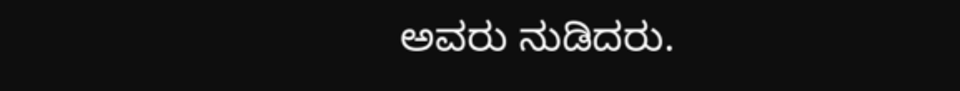ಅವರು ನುಡಿದರು.